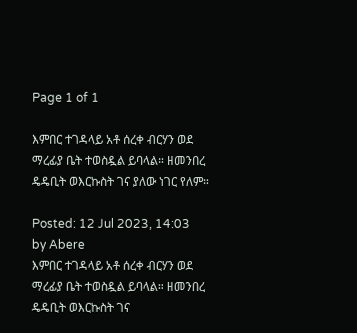Page 1 of 1

እምበር ተገዳላይ አቶ ሰረቀ ብርሃን ወደ ማረፊያ ቤት ተወስዷል ይባላል። ዘመንበረ ዴዴቢት ወእርኩስት ገና ያለው ነገር የለም።

Posted: 12 Jul 2023, 14:03
by Abere
እምበር ተገዳላይ አቶ ሰረቀ ብርሃን ወደ ማረፊያ ቤት ተወስዷል ይባላል። ዘመንበረ ዴዴቢት ወእርኩስት ገና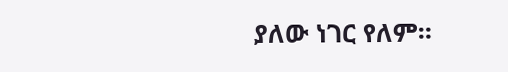ያለው ነገር የለም።